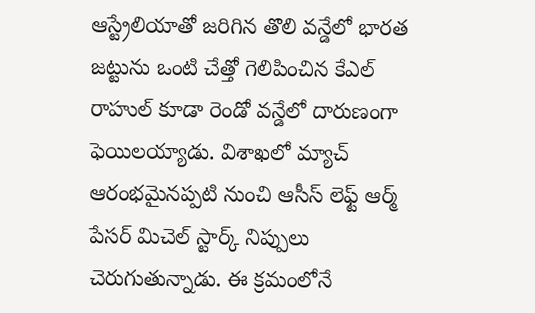ఆస్ట్రేలియాతో జరిగిన తొలి వన్డేలో భారత జట్టును ఒంటి చేత్తో గెలిపించిన కేఎల్ రాహుల్ కూడా రెండో వన్డేలో దారుణంగా ఫెయిలయ్యాడు. విశాఖలో మ్యాచ్ ఆరంభమైనప్పటి నుంచి ఆసీస్ లెఫ్ట్ ఆర్మ్ పేసర్ మిచెల్ స్టార్క్ నిప్పులు చెరుగుతున్నాడు. ఈ క్రమంలోనే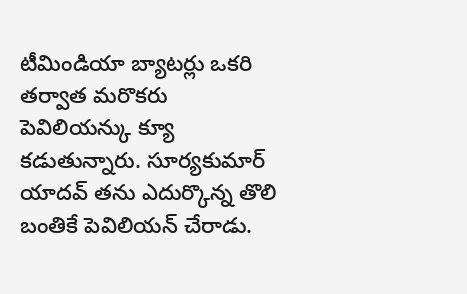టీమిండియా బ్యాటర్లు ఒకరి తర్వాత మరొకరు పెవిలియన్కు క్యూ కడుతున్నారు. సూర్యకుమార్ యాదవ్ తను ఎదుర్కొన్న తొలి బంతికే పెవిలియన్ చేరాడు.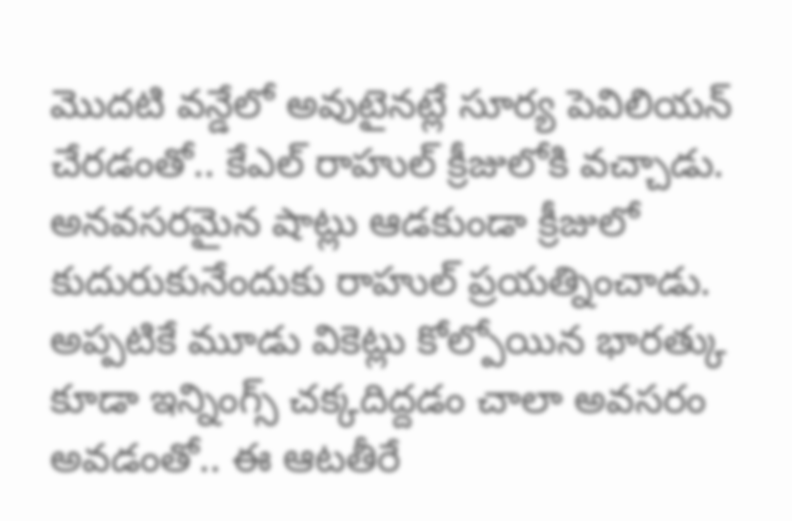మొదటి వన్డేలో అవుటైనట్లే సూర్య పెవిలియన్ చేరడంతో.. కేఎల్ రాహుల్ క్రీజులోకి వచ్చాడు. అనవసరమైన షాట్లు ఆడకుండా క్రీజులో కుదురుకునేందుకు రాహుల్ ప్రయత్నించాడు. అప్పటికే మూడు వికెట్లు కోల్పోయిన భారత్కు కూడా ఇన్నింగ్స్ చక్కదిద్దడం చాలా అవసరం అవడంతో.. ఈ ఆటతీరే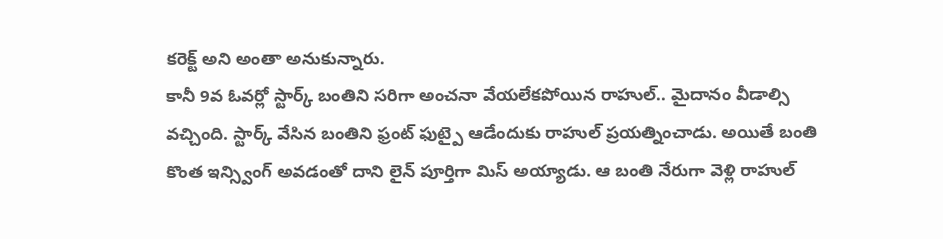కరెక్ట్ అని అంతా అనుకున్నారు.
కానీ 9వ ఓవర్లో స్టార్క్ బంతిని సరిగా అంచనా వేయలేకపోయిన రాహుల్.. మైదానం వీడాల్సి వచ్చింది. స్టార్క్ వేసిన బంతిని ఫ్రంట్ ఫుట్పై ఆడేందుకు రాహుల్ ప్రయత్నించాడు. అయితే బంతి కొంత ఇన్స్వింగ్ అవడంతో దాని లైన్ పూర్తిగా మిస్ అయ్యాడు. ఆ బంతి నేరుగా వెళ్లి రాహుల్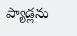ప్యాడ్లను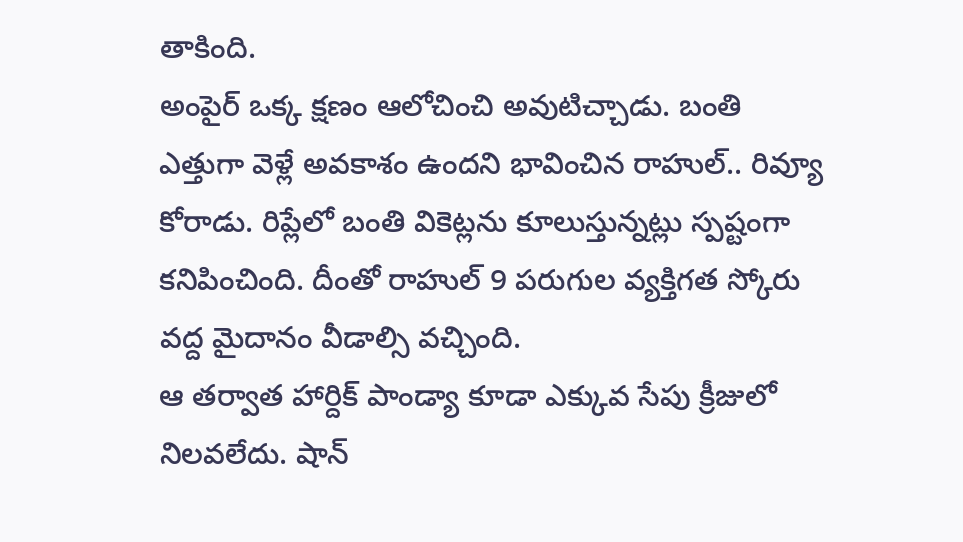తాకింది.
అంపైర్ ఒక్క క్షణం ఆలోచించి అవుటిచ్చాడు. బంతి ఎత్తుగా వెళ్లే అవకాశం ఉందని భావించిన రాహుల్.. రివ్యూ కోరాడు. రిప్లేలో బంతి వికెట్లను కూలుస్తున్నట్లు స్పష్టంగా కనిపించింది. దీంతో రాహుల్ 9 పరుగుల వ్యక్తిగత స్కోరు వద్ద మైదానం వీడాల్సి వచ్చింది.
ఆ తర్వాత హార్దిక్ పాండ్యా కూడా ఎక్కువ సేపు క్రీజులో నిలవలేదు. షాన్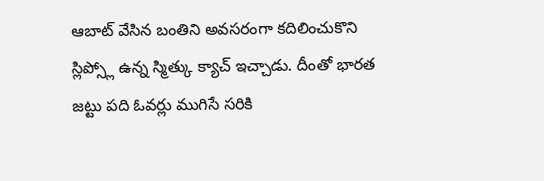ఆబాట్ వేసిన బంతిని అవసరంగా కదిలించుకొని స్లిప్స్లో ఉన్న స్మిత్కు క్యాచ్ ఇచ్చాడు. దీంతో భారత జట్టు పది ఓవర్లు ముగిసే సరికి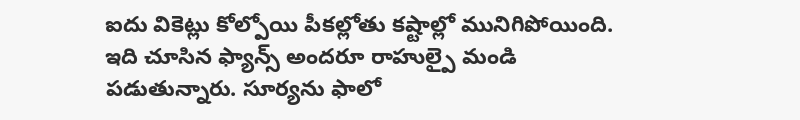ఐదు వికెట్లు కోల్పోయి పీకల్లోతు కష్టాల్లో మునిగిపోయింది. ఇది చూసిన ఫ్యాన్స్ అందరూ రాహుల్పై మండి పడుతున్నారు. సూర్యను ఫాలో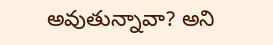అవుతున్నావా? అని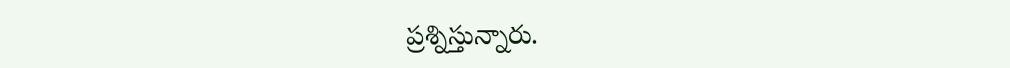ప్రశ్నిస్తున్నారు.